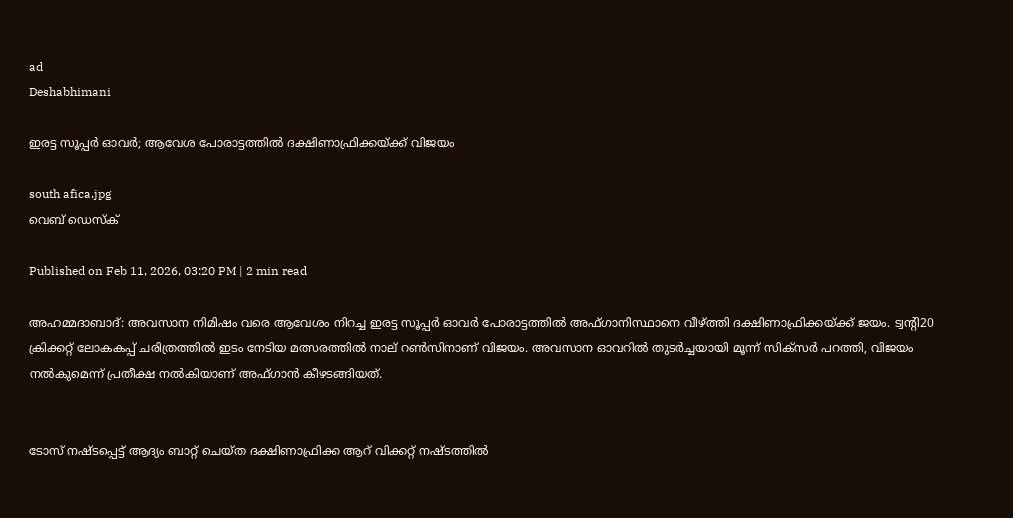ad
Deshabhimani

ഇരട്ട സൂപ്പർ ഓവർ; ആവേശ പോരാട്ടത്തിൽ ദക്ഷിണാഫ്രിക്കയ്ക്ക് വിജയം

south afica.jpg
വെബ് ഡെസ്ക്

Published on Feb 11, 2026, 03:20 PM | 2 min read

അഹമ്മദാബാദ്‌: അവസാന നിമിഷം വരെ ആവേശം നിറച്ച ഇരട്ട സൂപ്പർ ഓവർ പോരാട്ടത്തിൽ അഫ്‌ഗാനിസ്ഥാനെ വീഴ്ത്തി ദക്ഷിണാഫ്രിക്കയ്ക്ക് ജയം. ട്വന്റി20 ക്രിക്കറ്റ്‌ ലോകകപ്പ് ചരിത്രത്തിൽ ഇടം നേടിയ മത്സരത്തിൽ നാല് റൺസിനാണ് വിജയം. അവസാന ഓവറിൽ തുടർച്ചയായി മൂന്ന് സിക്സർ പറത്തി, വിജയം നല്‍കുമെന്ന് പ്രതീക്ഷ നല്‍കിയാണ് അഫ്ഗാന്‍ കീഴടങ്ങിയത്.


ടോസ് നഷ്ടപ്പെട്ട് ആദ്യം ബാറ്റ് ചെയ്ത ദക്ഷിണാഫ്രിക്ക ആറ് വിക്കറ്റ് നഷ്ടത്തിൽ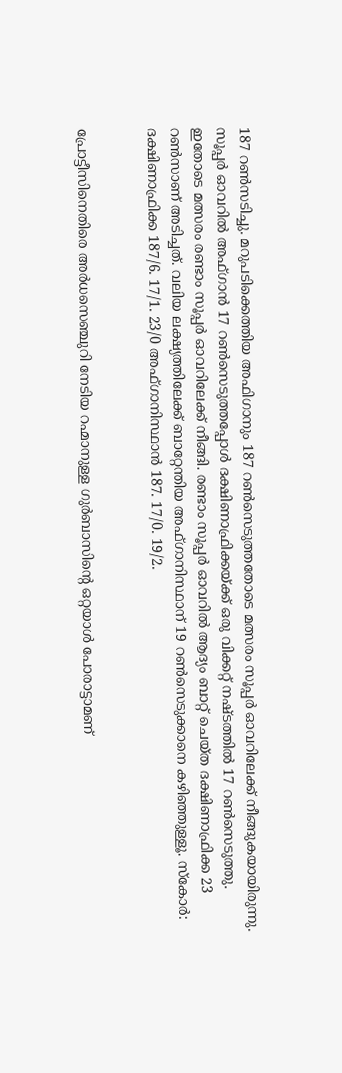187 റൺസടിച്ചു. മറുപടിക്കെത്തിയ അഫിഗാനും 187 റൺസെടുത്തതോടെ മത്സരം സൂപ്പർ ഓവറിലേക്ക് നീങ്ങുകയായിരുന്നു. സൂപ്പർ ഓവറിൽ അഫ്ഗാൻ 17 റൺസെടുത്തപ്പോൾ ദക്ഷിണാഫ്രിക്കയ്ക്ക് ഒരു വിക്കറ്റ് നഷ്ടത്തിൽ 17 റൺസെടുത്തു. ഇതോടെ മത്സരം രണ്ടാം സൂപ്പർ ഓവറിലേക്ക് നീങ്ങി. രണ്ടാം സൂപ്പർ ഓവറിൽ ആദ്യം ബാറ്റ് ചെയ്ത ദക്ഷിണാഫ്രിക്ക 23 റൺസാണ് അടിച്ചത്. വലിയ ലക്ഷ്യത്തിലേക്ക് ബാറ്റേന്തിയ അഫ്‌ഗാനിസ്ഥാന് 19 റൺസെടുക്കാനെ കഴിഞ്ഞുള്ളൂ. സ്കോർ: ദക്ഷിണാഫ്രിക്ക 187/6. 17/1. 23/0 അഫ്‌ഗാനിസ്ഥാൻ 187. 17/0. 19/2.


പ്രോട്ടീസിനെതിരെ അർധസെഞ്ചുറി നേടിയ റഹ്മാനുള്ള ഗുർബാസിന്റെ ഒറ്റയാൾ പോരാട്ടാമണ്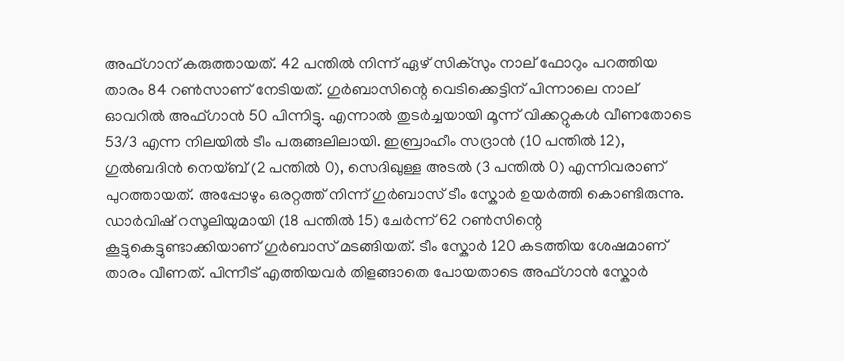അഫ്ഗാന് കരുത്തായത്. 42 പന്തിൽ നിന്ന് ഏഴ് സിക്സും നാല് ഫോറും പറത്തിയ താരം 84 റൺസാണ് നേടിയത്. ഗുർബാസിന്റെ വെടിക്കെട്ടിന് പിന്നാലെ നാല് ഓവറിൽ അഫ്ഗാൻ 50 പിന്നിട്ടു. എന്നാൽ തുടർച്ചയായി മൂന്ന് വിക്കറ്റുകൾ വീണതോടെ 53/3 എന്ന നിലയിൽ ടീം പരുങ്ങലിലായി. ഇബ്രാഹീം സദ്രാൻ (10 പന്തിൽ 12), ഗുൽബദിൻ നെയ്‌ബ്‌ (2 പന്തിൽ 0), സെദിഖുള്ള അടൽ (3 പന്തിൽ 0) എന്നിവരാണ് പുറത്തായത്. അപ്പോഴും ഒരറ്റത്ത് നിന്ന് ഗുർബാസ് ടീം സ്കോർ ഉയർത്തി കൊണ്ടിരുന്നു. ഡാർവിഷ് റസൂലിയുമായി (18 പന്തിൽ 15) ചേർന്ന് 62 റൺസിന്റെ കൂട്ടുകെട്ടുണ്ടാക്കിയാണ് ഗുർബാസ് മടങ്ങിയത്. ടീം സ്കോർ 120 കടത്തിയ ശേഷമാണ് താരം വീണത്. പിന്നീട് എത്തിയവർ‌ തിളങ്ങാതെ പോയതാടെ അഫ്ഗാൻ സ്കോർ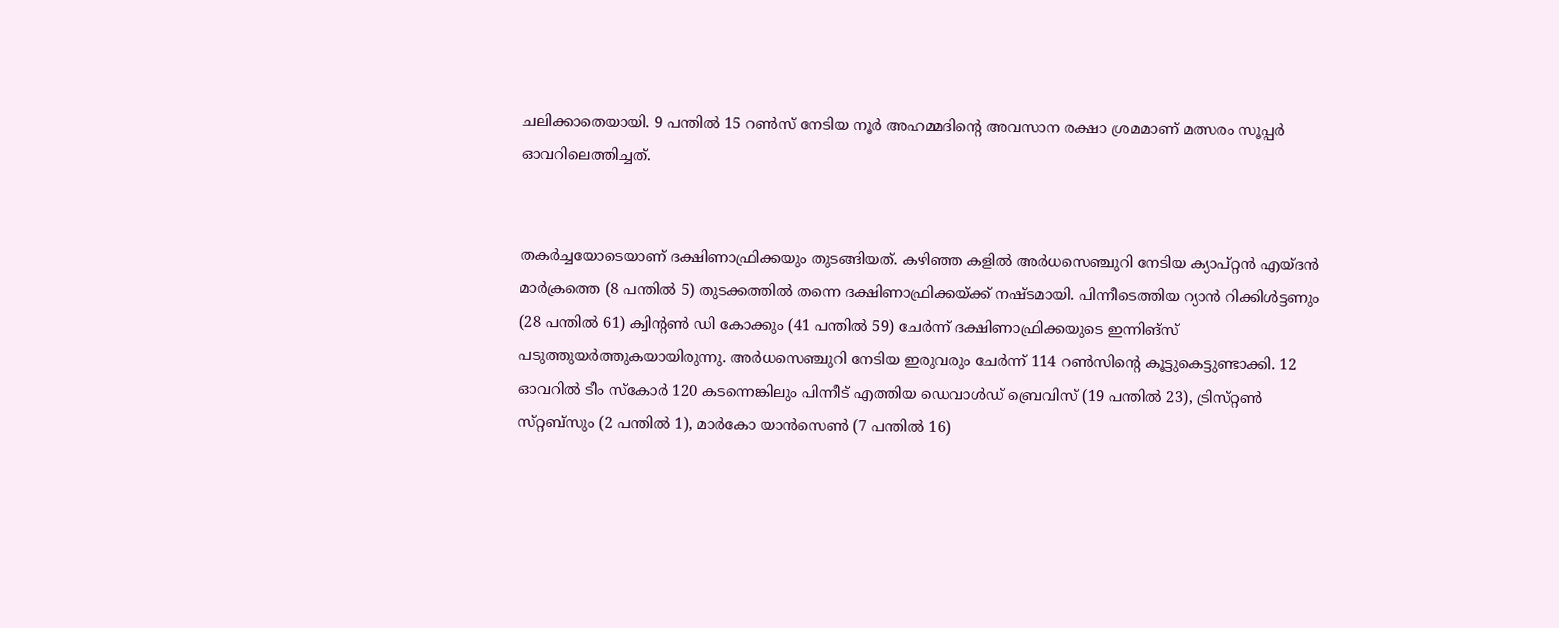ചലിക്കാതെയായി. 9 പന്തിൽ 15 റൺസ് നേടിയ നൂർ അഹമ്മദിന്റെ അവസാന രക്ഷാ ശ്രമമാണ് മത്സരം സൂപ്പർ ഓവറിലെത്തിച്ചത്.


തകർച്ചയോടെയാണ് ദക്ഷിണാഫ്രിക്കയും തുടങ്ങിയത്. കഴിഞ്ഞ കളിൽ അർധസെഞ്ചുറി നേടിയ ക്യാപ്‌റ്റൻ എയ്‌ദൻ മാർക്രത്തെ (8 പന്തിൽ 5) തുടക്കത്തിൽ തന്നെ ദക്ഷിണാഫ്രിക്കയ്ക്ക് നഷ്ടമായി. പിന്നീടെത്തിയ റ്യാൻ റിക്കിൾട്ടണും (28 പന്തിൽ 61) ക്വിന്റൺ ഡി കോക്കും (41 പന്തിൽ 59) ചേർന്ന് ദക്ഷിണാഫ്രിക്കയുടെ ഇന്നിങ്സ് പടുത്തുയർത്തുകയായിരുന്നു. അർധസെഞ്ചുറി നേടിയ ഇരുവരും ചേർന്ന് 114 റൺസിന്റെ കൂട്ടുകെട്ടുണ്ടാക്കി. 12 ഓവറിൽ ടീം സ്കോർ 120 കടന്നെങ്കിലും പിന്നീട് എത്തിയ ഡെവാൾഡ്‌ ബ്രെവിസ്‌ (19 പന്തിൽ 23), ട്രിസ്‌റ്റൺ സ്‌റ്റബ്‌സും (2 പന്തിൽ 1), മാർകോ യാൻസെൺ (7 പന്തിൽ 16)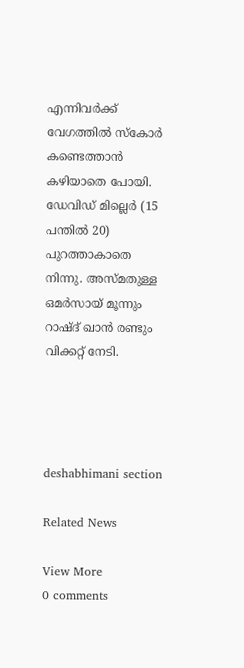എന്നിവർക്ക് വേഗത്തിൽ സ്കോർ കണ്ടെത്താൻ കഴിയാതെ പോയി. ഡേവിഡ്‌ മില്ലെർ (15 പന്തിൽ 20) പുറത്താകാതെ നിന്നു. അസ്മതുള്ള ഒമർസായ് മൂന്നും റാഷ്ദ് ഖാൻ രണ്ടും വിക്കറ്റ് നേടി.




deshabhimani section

Related News

View More
0 comments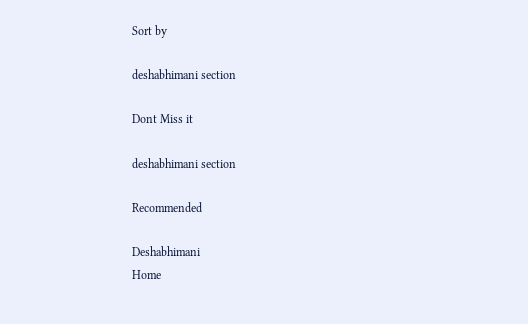Sort by

deshabhimani section

Dont Miss it

deshabhimani section

Recommended

Deshabhimani
Home